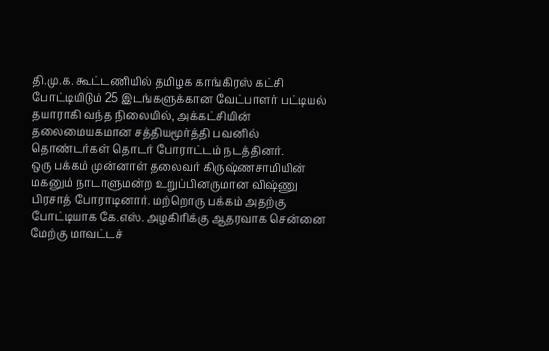தி.மு.க. கூட்டணியில் தமிழக காங்கிரஸ் கட்சி போட்டியிடும் 25 இடங்களுக்கான வேட்பாளர் பட்டியல் தயாராகி வந்த நிலையில், அக்கட்சியின் தலைமையகமான சத்தியமூர்த்தி பவனில் தொண்டர்கள் தொடர் போராட்டம் நடத்தினர்.
ஒரு பக்கம் முன்னாள் தலைவர் கிருஷ்ணசாமியின் மகனும் நாடாளுமன்ற உறுப்பினருமான விஷ்ணு பிரசாத் போராடினார். மற்றொரு பக்கம் அதற்கு போட்டியாக கே.எஸ். அழகிரிக்கு ஆதரவாக சென்னை மேற்கு மாவட்டச்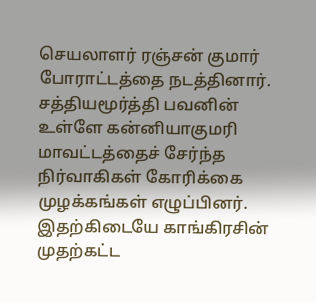செயலாளர் ரஞ்சன் குமார் போராட்டத்தை நடத்தினார். சத்தியமூர்த்தி பவனின் உள்ளே கன்னியாகுமரி மாவட்டத்தைச் சேர்ந்த நிர்வாகிகள் கோரிக்கை முழக்கங்கள் எழுப்பினர்.
இதற்கிடையே காங்கிரசின் முதற்கட்ட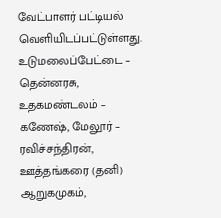வேட்பாளர் பட்டியல் வெளியிடப்பட்டுள்ளது.
உடுமலைப்பேட்டை – தென்னரசு, உதகமண்டலம் – கணேஷ், மேலூர் – ரவிச்சந்திரன், ஊத்தங்கரை (தனி) ஆறுகமுகம்,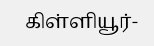கிள்ளியூர்-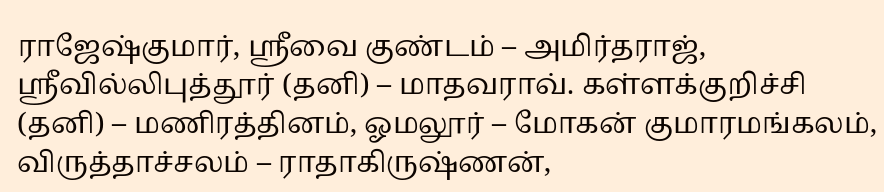ராஜேஷ்குமார், ஸ்ரீவை குண்டம் – அமிர்தராஜ், ஸ்ரீவில்லிபுத்தூர் (தனி) – மாதவராவ். கள்ளக்குறிச்சி (தனி) – மணிரத்தினம், ஓமலூர் – மோகன் குமாரமங்கலம், விருத்தாச்சலம் – ராதாகிருஷ்ணன்,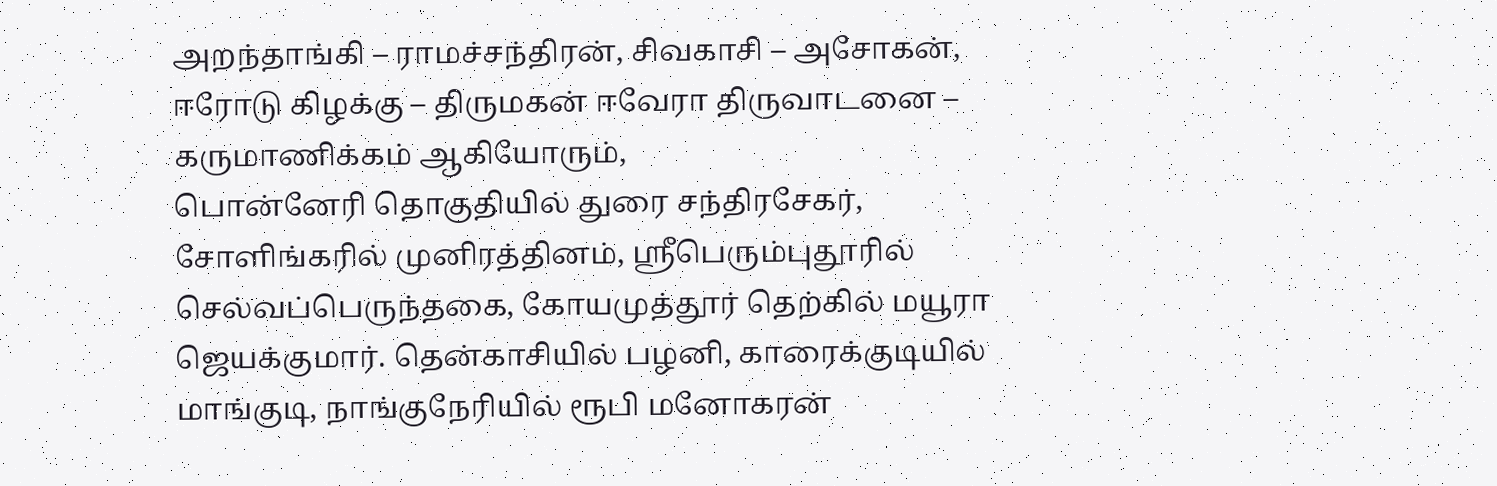அறந்தாங்கி – ராமச்சந்திரன், சிவகாசி – அசோகன், ஈரோடு கிழக்கு – திருமகன் ஈவேரா திருவாடனை – கருமாணிக்கம் ஆகியோரும்,
பொன்னேரி தொகுதியில் துரை சந்திரசேகர், சோளிங்கரில் முனிரத்தினம், ஸ்ரீபெரும்புதூரில் செல்வப்பெருந்தகை, கோயமுத்தூர் தெற்கில் மயூரா ஜெயக்குமார். தென்காசியில் பழனி, காரைக்குடியில் மாங்குடி, நாங்குநேரியில் ரூபி மனோகரன்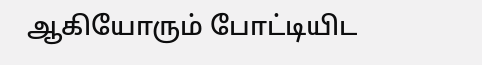ஆகியோரும் போட்டியிட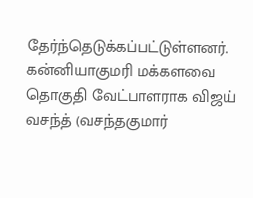தேர்ந்தெடுக்கப்பட்டுள்ளனர்.
கன்னியாகுமரி மக்களவை தொகுதி வேட்பாளராக விஜய் வசந்த் (வசந்தகுமார்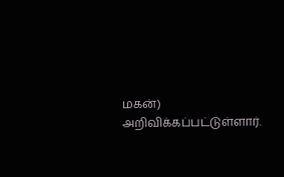மகன்) அறிவிக்கப்பட்டுள்ளார்.